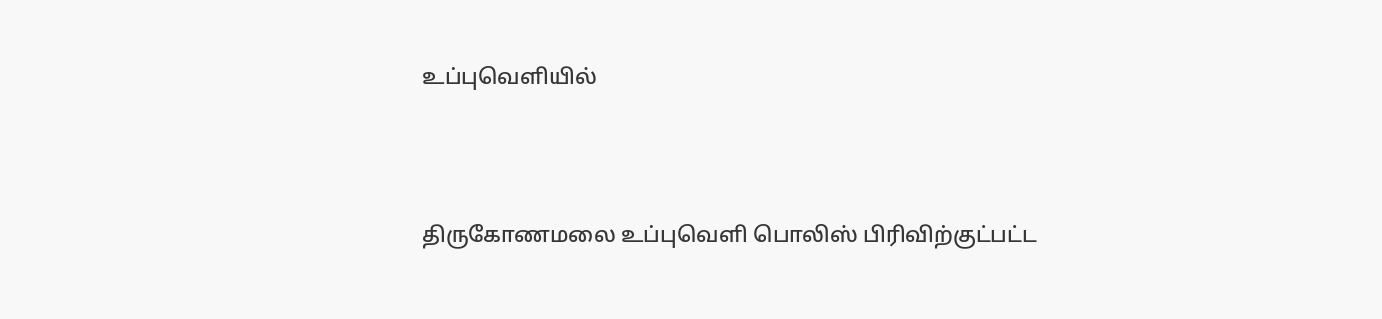உப்புவெளியில்



திருகோணமலை உப்புவெளி பொலிஸ் பிரிவிற்குட்பட்ட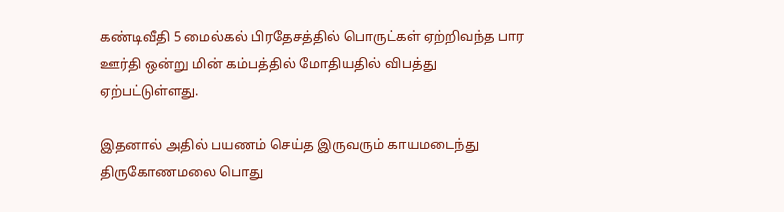கண்டிவீதி 5 மைல்கல் பிரதேசத்தில் பொருட்கள் ஏற்றிவந்த பார ஊர்தி ஒன்று மின் கம்பத்தில் மோதியதில் விபத்து ஏற்பட்டுள்ளது.

இதனால் அதில் பயணம் செய்த இருவரும் காயமடைந்து திருகோணமலை பொது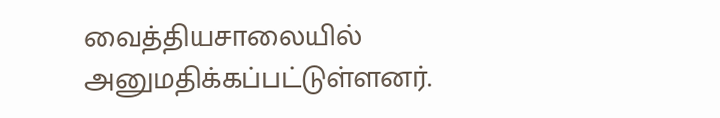வைத்தியசாலையில் அனுமதிக்கப்பட்டுள்ளனர்.